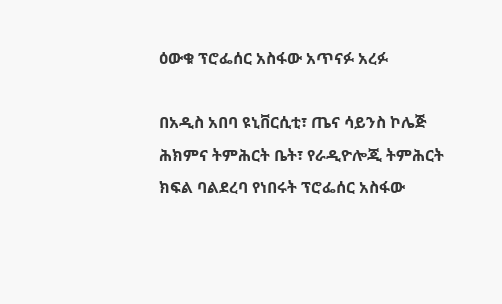ዕውቁ ፕሮፌሰር አስፋው አጥናፉ አረፉ

በአዲስ አበባ ዩኒቨርሲቲ፣ ጤና ሳይንስ ኮሌጅ ሕክምና ትምሕርት ቤት፣ የራዲዮሎጂ ትምሕርት ክፍል ባልደረባ የነበሩት ፕሮፌሰር አስፋው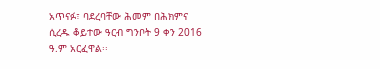አጥናፉ፣ ባደረባቸው ሕመም በሕክምና ሲረዱ ቆይተው ዓርብ ግንቦት 9 ቀን 2016 ዓ.ም አርፈዋል፡፡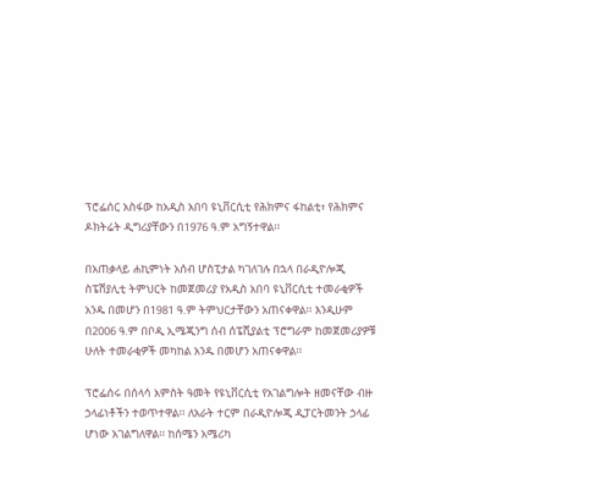ፕሮፌሰር አስፋው ከአዲስ አበባ ዩኒቨርሲቲ የሕክምና ፋከልቲ፣ የሕክምና ዶክትሬት ዲግሪያቸውን በ1976 ዓ.ም አግኝተዋል፡፡

በአጠቃላይ ሐኪምነት አሰብ ሆስፒታል ካገለገሉ በኋላ በራዲዮሎጂ ስፔሽያሊቲ ትምህርት ከመጀመሪያ የአዲስ አበባ ዩኒቨርሲቲ ተመራቂዎች አንዱ በመሆን በ1981 ዓ.ም ትምህርታቸውን አጠናቀዋል፡፡ እንዲሁም በ2006 ዓ.ም በቦዲ ኢሜጂንግ ሰብ ሰፔሺያልቲ ፕሮግራም ከመጀመሪያዎቹ ሁለት ተመራቂዎች መካከል አንዱ በመሆን አጠናቀዋል፡፡

ፕሮፌሰሩ በሰላሳ አምስት ዓመት የዩኒቨርሲቲ የአገልግሎት ዘመናቸው ብዙ ኃላፊነቶችን ተወጥተዋል፡፡ ለአራት ተርም በራዲዮሎጂ ዲፓርትመንት ኃላፊ ሆነው አገልግለዋል፡፡ ከሰሜን አሜሪካ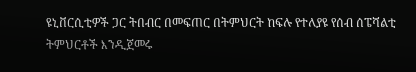ዩኒቨርሲቲዎች ጋር ትበብር በመፍጠር በትምህርት ከፍሉ የተለያዩ የሰብ ሰፔሻልቲ ትምህርቶች እንዲጀመሩ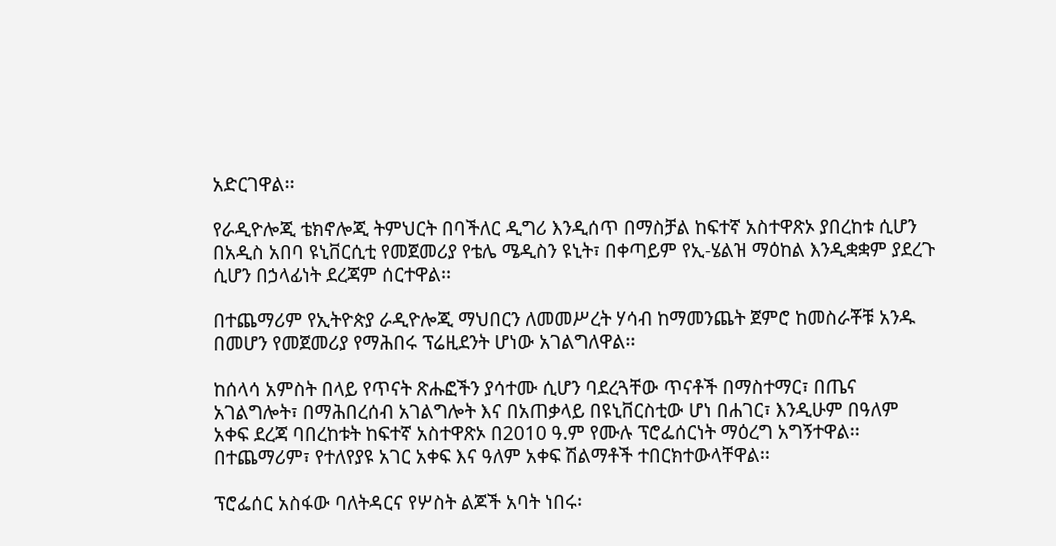አድርገዋል፡፡

የራዲዮሎጂ ቴክኖሎጂ ትምህርት በባችለር ዲግሪ እንዲሰጥ በማስቻል ከፍተኛ አስተዋጽኦ ያበረከቱ ሲሆን በአዲስ አበባ ዩኒቨርሲቲ የመጀመሪያ የቴሌ ሜዲስን ዩኒት፣ በቀጣይም የኢ-ሄልዝ ማዕከል እንዲቋቋም ያደረጉ ሲሆን በኃላፊነት ደረጃም ሰርተዋል፡፡

በተጨማሪም የኢትዮጵያ ራዲዮሎጂ ማህበርን ለመመሥረት ሃሳብ ከማመንጨት ጀምሮ ከመስራቾቹ አንዱ በመሆን የመጀመሪያ የማሕበሩ ፕሬዚደንት ሆነው አገልግለዋል፡፡

ከሰላሳ አምስት በላይ የጥናት ጽሑፎችን ያሳተሙ ሲሆን ባደረጓቸው ጥናቶች በማስተማር፣ በጤና አገልግሎት፣ በማሕበረሰብ አገልግሎት እና በአጠቃላይ በዩኒቨርስቲው ሆነ በሐገር፣ እንዲሁም በዓለም አቀፍ ደረጃ ባበረከቱት ከፍተኛ አስተዋጽኦ በ2010 ዓ.ም የሙሉ ፕሮፌሰርነት ማዕረግ አግኝተዋል፡፡ በተጨማሪም፣ የተለየያዩ አገር አቀፍ እና ዓለም አቀፍ ሽልማቶች ተበርክተውላቸዋል፡፡

ፕሮፌሰር አስፋው ባለትዳርና የሦስት ልጆች አባት ነበሩ፡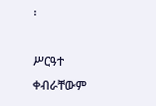፡

ሥርዓተ ቀብራቸውም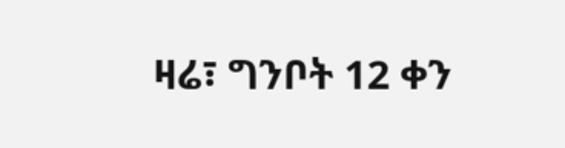ዛሬ፣ ግንቦት 12 ቀን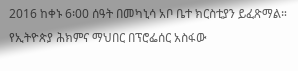2016 ከቀኑ 6፡00 ሰዓት በመካኒሳ አቦ ቤተ ክርስቲያን ይፈጽማል። የኢትዮጵያ ሕክምና ማህበር በፕሮፌሰር አስፋው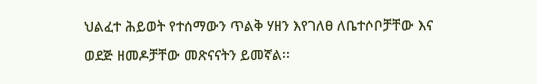ህልፈተ ሕይወት የተሰማውን ጥልቅ ሃዘን እየገለፀ ለቤተሶቦቻቸው እና ወደጅ ዘመዶቻቸው መጽናናትን ይመኛል፡፡